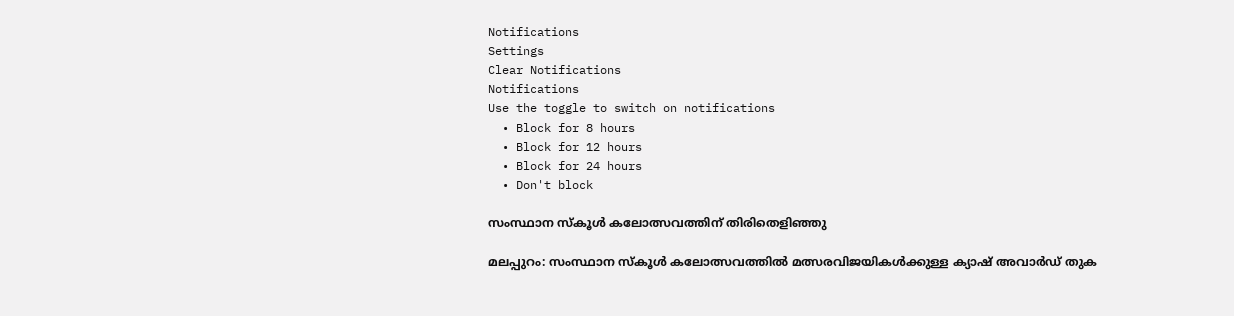Notifications
Settings
Clear Notifications
Notifications
Use the toggle to switch on notifications
  • Block for 8 hours
  • Block for 12 hours
  • Block for 24 hours
  • Don't block

സംസ്ഥാന സ്‌കൂള്‍ കലോത്സവത്തിന് തിരിതെളിഞ്ഞു

മലപ്പുറം: സംസ്ഥാന സ്‌കൂള്‍ കലോത്സവത്തില്‍ മത്സരവിജയികള്‍ക്കുള്ള ക്യാഷ് അവാര്‍ഡ് തുക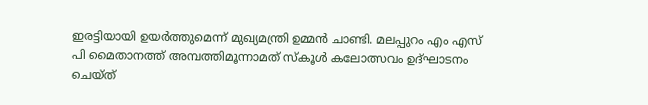ഇരട്ടിയായി ഉയര്‍ത്തുമെന്ന് മുഖ്യമന്ത്രി ഉമ്മന്‍ ചാണ്ടി. മലപ്പുറം എം എസ് പി മൈതാനത്ത് അമ്പത്തിമൂന്നാമത് സ്‌കൂള്‍ കലോത്സവം ഉദ്ഘാടനം ചെയ്ത്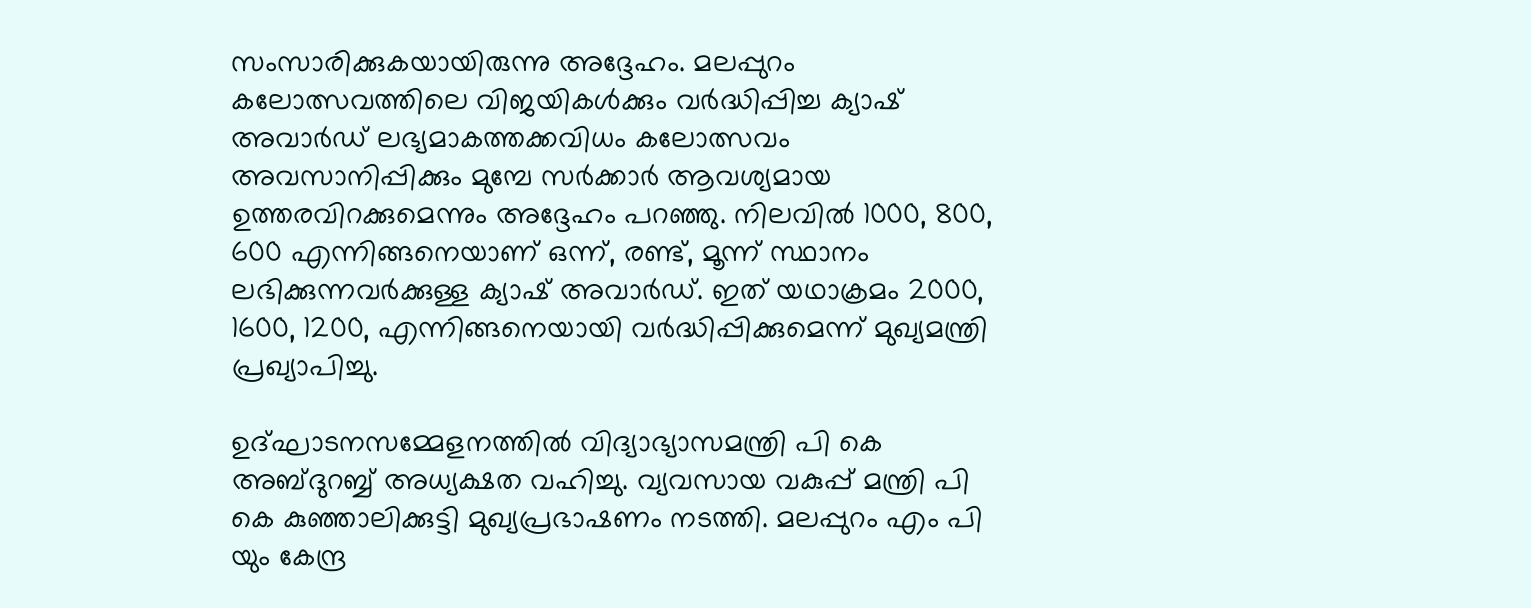സംസാരിക്കുകയായിരുന്നു അദ്ദേഹം. മലപ്പുറം കലോത്സവത്തിലെ വിജയികള്‍ക്കും വര്‍ദ്ധിപ്പിച്ച ക്യാഷ് അവാര്‍ഡ് ലഭ്യമാകത്തക്കവിധം കലോത്സവം അവസാനിപ്പിക്കും മുമ്പേ സര്‍ക്കാര്‍ ആവശ്യമായ ഉത്തരവിറക്കുമെന്നും അദ്ദേഹം പറഞ്ഞു. നിലവില്‍ 1000, 800, 600 എന്നിങ്ങനെയാണ് ഒന്ന്, രണ്ട്, മൂന്ന് സ്ഥാനം ലഭിക്കുന്നവര്‍ക്കുള്ള ക്യാഷ് അവാര്‍ഡ്. ഇത് യഥാക്രമം 2000, 1600, 1200, എന്നിങ്ങനെയായി വര്‍ദ്ധിപ്പിക്കുമെന്ന് മുഖ്യമന്ത്രി പ്രഖ്യാപിച്ചു.

ഉദ്ഘാടനസമ്മേളനത്തില്‍ വിദ്യാഭ്യാസമന്ത്രി പി കെ അബ്ദുറബ്ബ് അധ്യക്ഷത വഹിച്ചു. വ്യവസായ വകുപ്പ് മന്ത്രി പി കെ കുഞ്ഞാലിക്കുട്ടി മുഖ്യപ്രഭാഷണം നടത്തി. മലപ്പുറം എം പി യും കേന്ദ്ര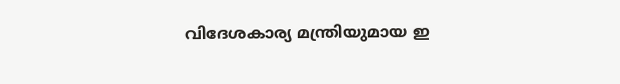വിദേശകാര്യ മന്ത്രിയുമായ ഇ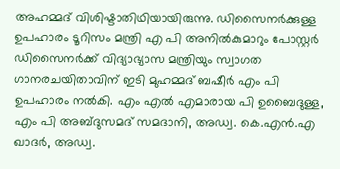അഹമ്മദ് വിശിഷ്ടാതിഥിയായിരുന്നു. ഡിസൈനര്‍ക്കുള്ള ഉപഹാരം ടൂറിസം മന്ത്രി എ പി അനില്‍കുമാറും പോസ്റ്റര്‍ ഡിസൈനര്‍ക്ക് വിദ്യാഭ്യാസ മന്ത്രിയും സ്വാഗത ഗാനരചയിതാവിന് ഇടി മുഹമ്മദ് ബഷീര്‍ എം പി ഉപഹാരം നല്‍കി. എം എല്‍ എമാരായ പി ഉബൈദുള്ള, എം പി അബ്ദുസമദ് സമദാനി, അഡ്വ. കെ.എന്‍.എ ഖാദര്‍, അഡ്വ.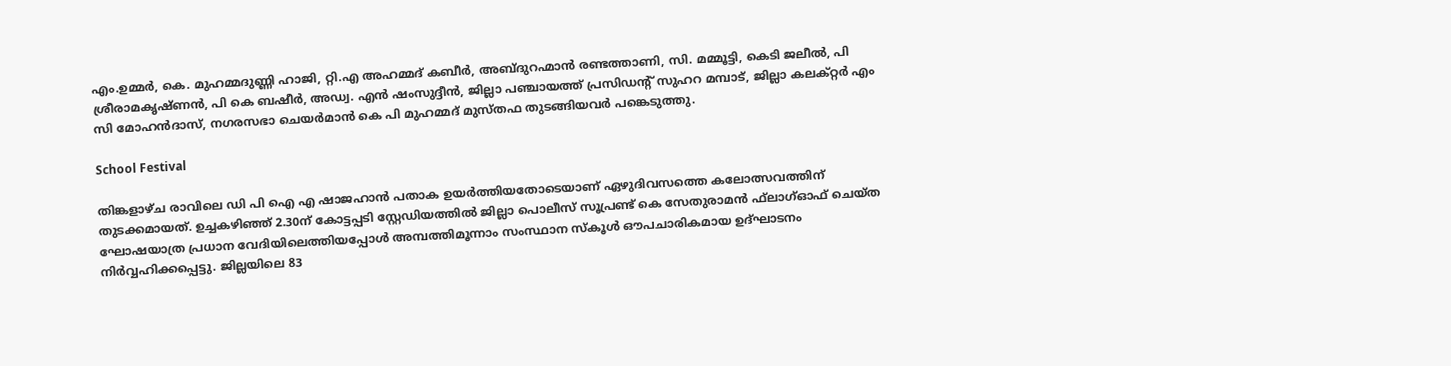എം.ഉമ്മര്‍, കെ. മുഹമ്മദുണ്ണി ഹാജി, റ്റി.എ അഹമ്മദ് കബീര്‍, അബ്ദുറഹ്മാന്‍ രണ്ടത്താണി, സി. മമ്മൂട്ടി, കെടി ജലീല്‍, പി ശ്രീരാമകൃഷ്ണന്‍, പി കെ ബഷീര്‍, അഡ്വ. എന്‍ ഷംസുദ്ദീന്‍, ജില്ലാ പഞ്ചായത്ത് പ്രസിഡന്റ് സുഹറ മമ്പാട്, ജില്ലാ കലക്റ്റര്‍ എം സി മോഹന്‍ദാസ്, നഗരസഭാ ചെയര്‍മാന്‍ കെ പി മുഹമ്മദ് മുസ്തഫ തുടങ്ങിയവര്‍ പങ്കെടുത്തു.

School Festival

തിങ്കളാഴ്ച രാവിലെ ഡി പി ഐ എ ഷാജഹാന്‍ പതാക ഉയര്‍ത്തിയതോടെയാണ് ഏഴുദിവസത്തെ കലോത്സവത്തിന് തുടക്കമായത്. ഉച്ചകഴിഞ്ഞ് 2.30ന് കോട്ടപ്പടി സ്റ്റേഡിയത്തില്‍ ജില്ലാ പൊലീസ് സൂപ്രണ്ട് കെ സേതുരാമന്‍ ഫ്‌ലാഗ്ഓഫ് ചെയ്ത ഘോഷയാത്ര പ്രധാന വേദിയിലെത്തിയപ്പോള്‍ അമ്പത്തിമൂന്നാം സംസ്ഥാന സ്‌കൂള്‍ ഔപചാരികമായ ഉദ്ഘാടനം നിര്‍വ്വഹിക്കപ്പെട്ടു. ജില്ലയിലെ 83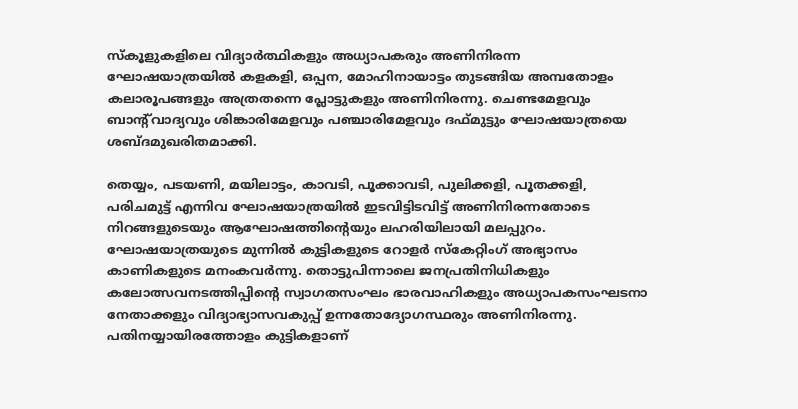സ്‌കൂളുകളിലെ വിദ്യാര്‍ത്ഥികളും അധ്യാപകരും അണിനിരന്ന ഘോഷയാത്രയില്‍ കളകളി, ഒപ്പന, മോഹിനായാട്ടം തുടങ്ങിയ അമ്പതോളം കലാരൂപങ്ങളും അത്രതന്നെ പ്ലോട്ടുകളും അണിനിരന്നു. ചെണ്ടമേളവും ബാന്റ്‌വാദ്യവും ശിങ്കാരിമേളവും പഞ്ചാരിമേളവും ദഫ്മുട്ടും ഘോഷയാത്രയെ ശബ്ദമുഖരിതമാക്കി.

തെയ്യം, പടയണി, മയിലാട്ടം, കാവടി, പൂക്കാവടി, പുലിക്കളി, പൂതക്കളി, പരിചമുട്ട് എന്നിവ ഘോഷയാത്രയില്‍ ഇടവിട്ടിടവിട്ട് അണിനിരന്നതോടെ നിറങ്ങളുടെയും ആഘോഷത്തിന്റെയും ലഹരിയിലായി മലപ്പുറം. ഘോഷയാത്രയുടെ മുന്നില്‍ കുട്ടികളുടെ റോളര്‍ സ്‌കേറ്റിംഗ് അഭ്യാസം കാണികളുടെ മനംകവര്‍ന്നു. തൊട്ടുപിന്നാലെ ജനപ്രതിനിധികളും കലോത്സവനടത്തിപ്പിന്റെ സ്വാഗതസംഘം ഭാരവാഹികളും അധ്യാപകസംഘടനാ നേതാക്കളും വിദ്യാഭ്യാസവകുപ്പ് ഉന്നതോദ്യോഗസ്ഥരും അണിനിരന്നു. പതിനയ്യായിരത്തോളം കുട്ടികളാണ്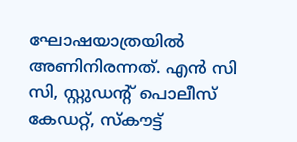ഘോഷയാത്രയില്‍ അണിനിരന്നത്. എന്‍ സി സി, സ്റ്റുഡന്റ് പൊലീസ് കേഡറ്റ്, സ്‌കൗട്ട്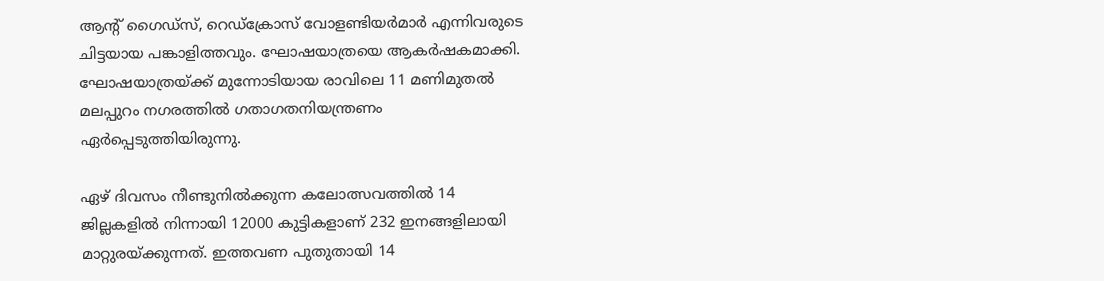ആന്റ് ഗൈഡ്‌സ്, റെഡ്‌ക്രോസ് വോളണ്ടിയര്‍മാര്‍ എന്നിവരുടെ ചിട്ടയായ പങ്കാളിത്തവും. ഘോഷയാത്രയെ ആകര്‍ഷകമാക്കി. ഘോഷയാത്രയ്ക്ക് മുന്നോടിയായ രാവിലെ 11 മണിമുതല്‍ മലപ്പുറം നഗരത്തില്‍ ഗതാഗതനിയന്ത്രണം ഏര്‍പ്പെടുത്തിയിരുന്നു.

ഏഴ് ദിവസം നീണ്ടുനില്‍ക്കുന്ന കലോത്സവത്തില്‍ 14 ജില്ലകളില്‍ നിന്നായി 12000 കുട്ടികളാണ് 232 ഇനങ്ങളിലായി മാറ്റുരയ്ക്കുന്നത്. ഇത്തവണ പുതുതായി 14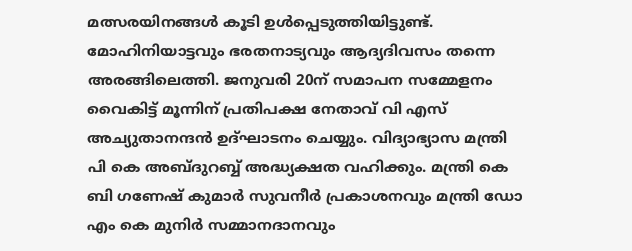മത്സരയിനങ്ങള്‍ കൂടി ഉള്‍പ്പെടുത്തിയിട്ടുണ്ട്. മോഹിനിയാട്ടവും ഭരതനാട്യവും ആദ്യദിവസം തന്നെ അരങ്ങിലെത്തി. ജനുവരി 20ന് സമാപന സമ്മേളനം വൈകിട്ട് മൂന്നിന് പ്രതിപക്ഷ നേതാവ് വി എസ് അച്യുതാനന്ദന്‍ ഉദ്ഘാടനം ചെയ്യും. വിദ്യാഭ്യാസ മന്ത്രി പി കെ അബ്ദുറബ്ബ് അദ്ധ്യക്ഷത വഹിക്കും. മന്ത്രി കെ ബി ഗണേഷ് കുമാര്‍ സുവനീര്‍ പ്രകാശനവും മന്ത്രി ഡോ എം കെ മുനിര്‍ സമ്മാനദാനവും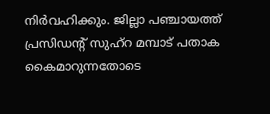നിര്‍വഹിക്കും. ജില്ലാ പഞ്ചായത്ത് പ്രസിഡന്റ് സുഹ്‌റ മമ്പാട് പതാക കൈമാറുന്നതോടെ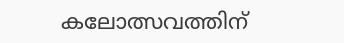കലോത്സവത്തിന്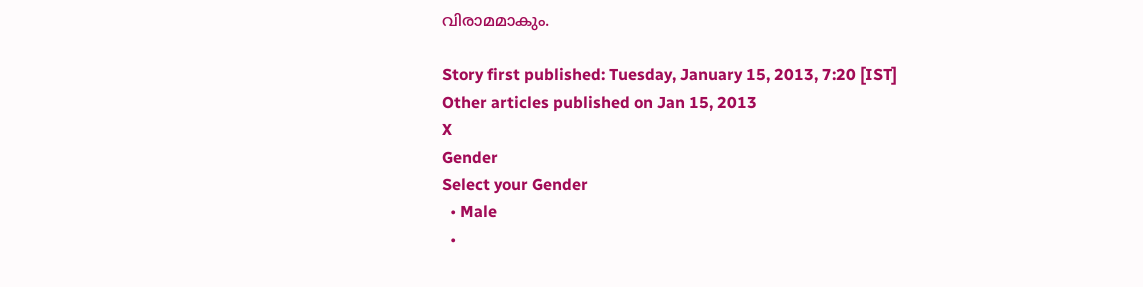വിരാമമാകും.

Story first published: Tuesday, January 15, 2013, 7:20 [IST]
Other articles published on Jan 15, 2013
X
Gender
Select your Gender
  • Male
  •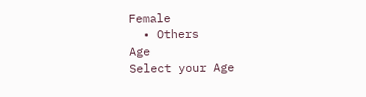Female
  • Others
Age
Select your Age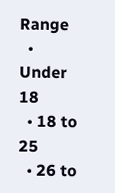Range
  • Under 18
  • 18 to 25
  • 26 to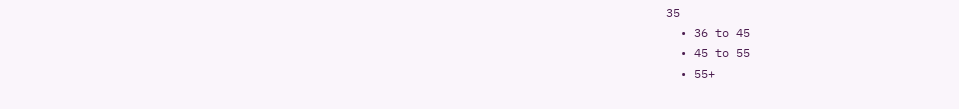35
  • 36 to 45
  • 45 to 55
  • 55+